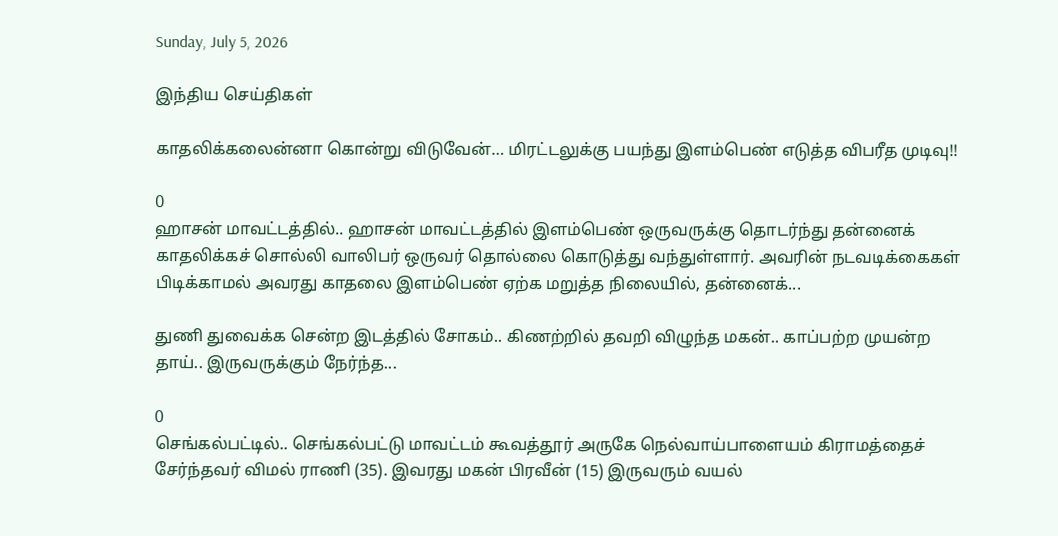Sunday, July 5, 2026

இந்திய செய்திகள்

காதலிக்கலைன்னா கொன்று விடுவேன்… மிரட்டலுக்கு பயந்து இளம்பெண் எடுத்த விபரீத முடிவு!!

0
ஹாசன் மாவட்டத்தில்.. ஹாசன் மாவட்டத்தில் இளம்பெண் ஒருவருக்கு தொடர்ந்து தன்னைக் காதலிக்கச் சொல்லி வாலிபர் ஒருவர் தொல்லை கொடுத்து வந்துள்ளார். அவரின் நடவடிக்கைகள் பிடிக்காமல் அவரது காதலை இளம்பெண் ஏற்க மறுத்த நிலையில், தன்னைக்...

துணி துவைக்க சென்ற இடத்தில் சோகம்.. கிணற்றில் தவறி விழுந்த மகன்.. காப்பற்ற முயன்ற தாய்.. இருவருக்கும் நேர்ந்த...

0
செங்கல்பட்டில்.. செங்கல்பட்டு மாவட்டம் கூவத்தூர் அருகே நெல்வாய்பாளையம் கிராமத்தைச் சேர்ந்தவர் விமல் ராணி (35). இவரது மகன் பிரவீன் (15) இருவரும் வயல்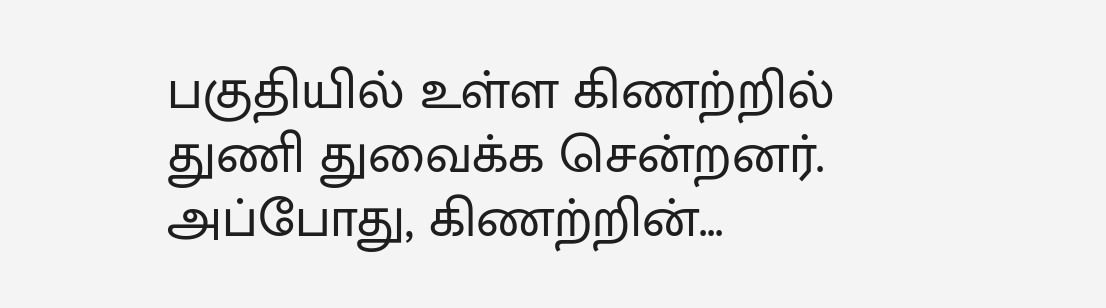பகுதியில் உள்ள கிணற்றில் துணி துவைக்க சென்றனர். அப்போது, கிணற்றின்...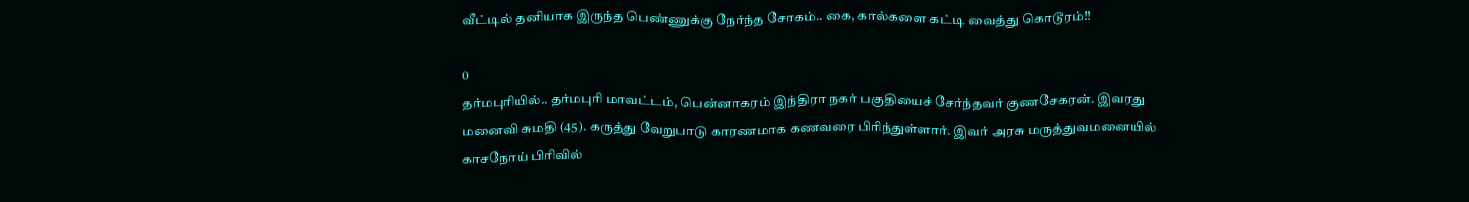வீட்டில் தனியாக இருந்த பெண்ணுக்கு நேர்ந்த சோகம்.. கை, கால்களை கட்டி வைத்து கொடூரம்!!

0
தர்மபுரியில்.. தர்மபுரி மாவட்டம், பென்னாகரம் இந்திரா நகர் பகுதியைச் சேர்ந்தவர் குணசேகரன். இவரது மனைவி சுமதி (45). கருத்து வேறுபாடு காரணமாக கணவரை பிரிந்துள்ளார். இவர் அரசு மருத்துவமனையில் காசநோய் பிரிவில்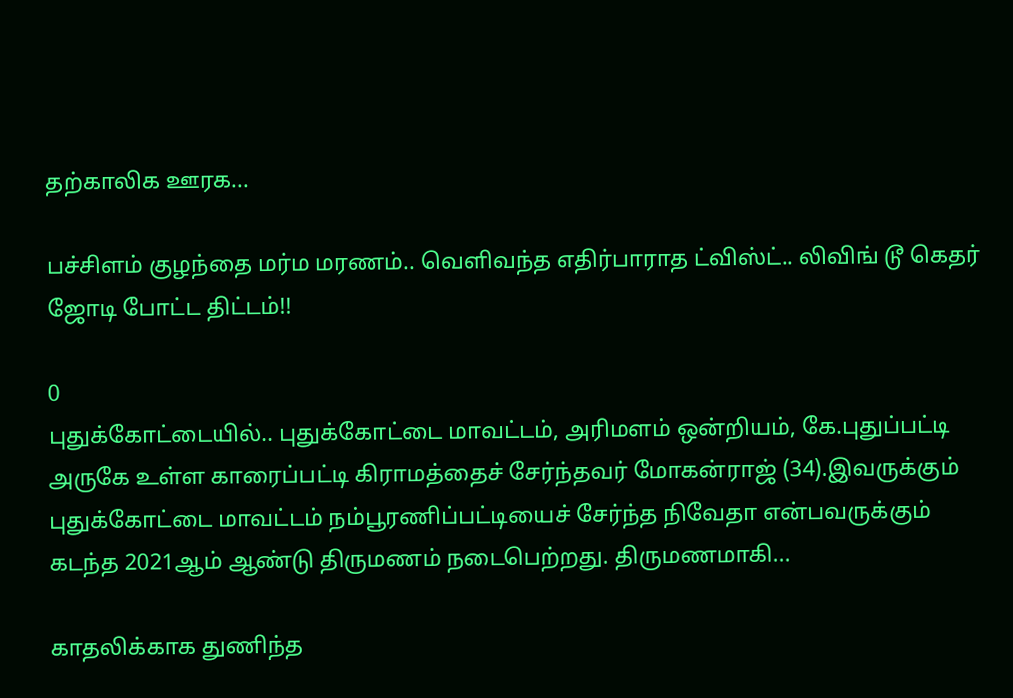தற்காலிக ஊரக...

பச்சிளம் குழந்தை மர்ம மரணம்.. வெளிவந்த எதிர்பாராத ட்விஸ்ட்.. லிவிங் டூ கெதர் ஜோடி போட்ட திட்டம்!!

0
புதுக்கோட்டையில்.. புதுக்கோட்டை மாவட்டம், அரிமளம் ஒன்றியம், கே.புதுப்பட்டி அருகே உள்ள காரைப்பட்டி கிராமத்தைச் சேர்ந்தவர் மோகன்ராஜ் (34).இவருக்கும் புதுக்கோட்டை மாவட்டம் நம்பூரணிப்பட்டியைச் சேர்ந்த நிவேதா என்பவருக்கும் கடந்த 2021ஆம் ஆண்டு திருமணம் நடைபெற்றது. திருமணமாகி...

காதலிக்காக துணிந்த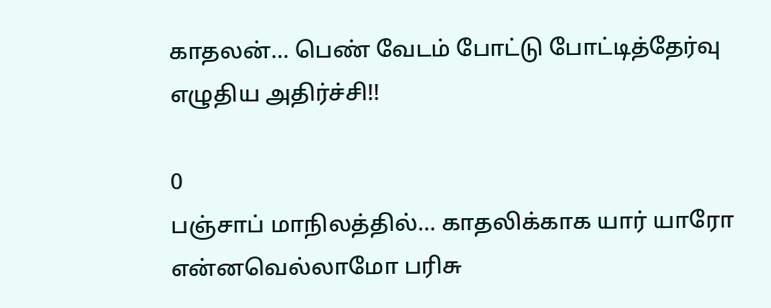காதலன்… பெண் வேடம் போட்டு போட்டித்தேர்வு எழுதிய அதிர்ச்சி!!

0
பஞ்சாப் மாநிலத்தில்... காதலிக்காக யார் யாரோ என்னவெல்லாமோ பரிசு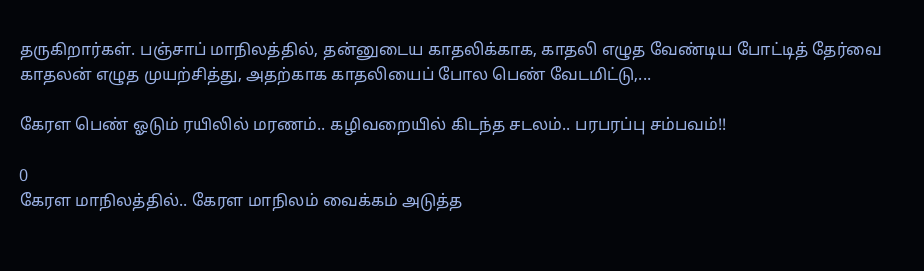தருகிறார்கள். பஞ்சாப் மாநிலத்தில், தன்னுடைய காதலிக்காக, காதலி எழுத வேண்டிய போட்டித் தேர்வை காதலன் எழுத முயற்சித்து, அதற்காக காதலியைப் போல பெண் வேடமிட்டு,...

கேரள பெண் ஓடும் ரயிலில் மரணம்.. கழிவறையில் கிடந்த சடலம்.. பரபரப்பு சம்பவம்!!

0
கேரள மாநிலத்தில்.. கேரள மாநிலம் வைக்கம் அடுத்த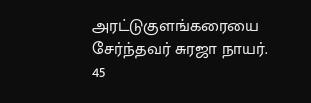அரட்டுகுளங்கரையை சேர்ந்தவர் சுரஜா நாயர். 45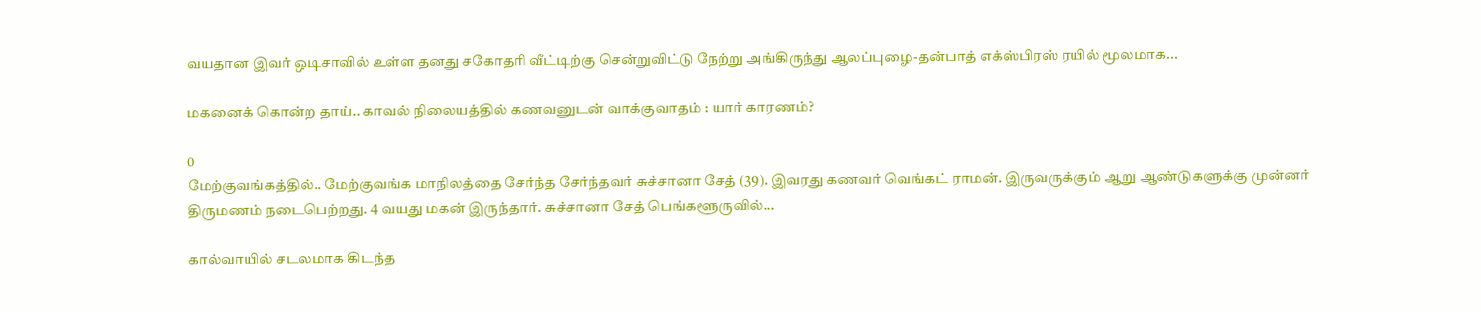வயதான இவர் ஒடிசாவில் உள்ள தனது சகோதரி வீட்டிற்கு சென்றுவிட்டு நேற்று அங்கிருந்து ஆலப்புழை-தன்பாத் எக்ஸ்பிரஸ் ரயில் மூலமாக...

மகனைக் கொன்ற தாய்.. காவல் நிலையத்தில் கணவனுடன் வாக்குவாதம் : யார் காரணம்?

0
மேற்குவங்கத்தில்.. மேற்குவங்க மாநிலத்தை சேர்ந்த சேர்ந்தவர் சுச்சானா சேத் (39). இவரது கணவர் வெங்கட் ராமன். இருவருக்கும் ஆறு ஆண்டுகளுக்கு முன்னர் திருமணம் நடைபெற்றது. 4 வயது மகன் இருந்தார். சுச்சானா சேத் பெங்களூருவில்...

கால்வாயில் சடலமாக கிடந்த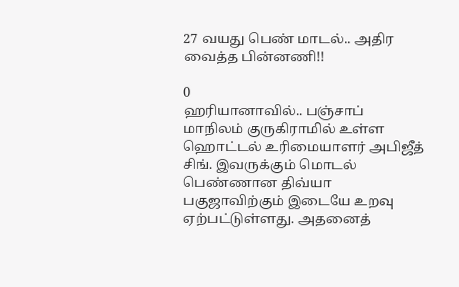27 வயது பெண் மாடல்.. அதிர வைத்த பின்னணி!!

0
ஹரியானாவில்.. பஞ்சாப் மாநிலம் குருகிராமில் உள்ள ஹொட்டல் உரிமையாளர் அபிஜீத் சிங். இவருக்கும் மொடல் பெண்ணான திவ்யா பகுஜாவிற்கும் இடையே உறவு ஏற்பட்டுள்ளது. அதனைத்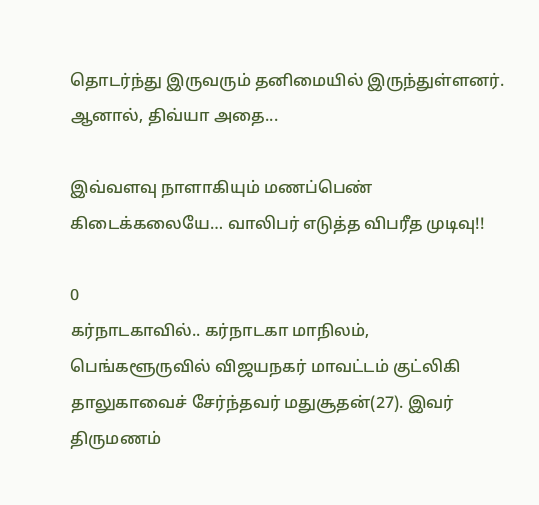தொடர்ந்து இருவரும் தனிமையில் இருந்துள்ளனர். ஆனால், திவ்யா அதை...

இவ்வளவு நாளாகியும் மணப்பெண் கிடைக்கலையே… வாலிபர் எடுத்த விபரீத முடிவு!!

0
கர்நாடகாவில்.. கர்நாடகா மாநிலம், பெங்களூருவில் விஜயநகர் மாவட்டம் குட்லிகி தாலுகாவைச் சேர்ந்தவர் மதுசூதன்(27). இவர் திருமணம்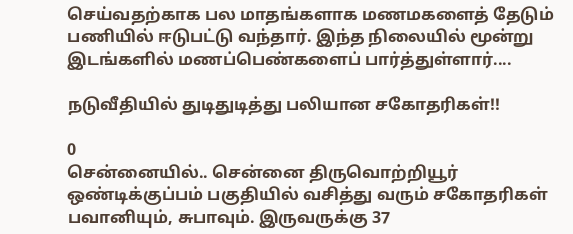செய்வதற்காக பல மாதங்களாக மணமகளைத் தேடும் பணியில் ஈடுபட்டு வந்தார். இந்த நிலையில் மூன்று இடங்களில் மணப்பெண்களைப் பார்த்துள்ளார்....

நடுவீதியில் துடிதுடித்து பலியான சகோதரிகள்!!

0
சென்னையில்.. சென்னை திருவொற்றியூர் ஒண்டிக்குப்பம் பகுதியில் வசித்து வரும் சகோதரிகள் பவானியும், சுபாவும். இருவருக்கு 37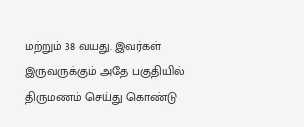மற்றும் 38 வயது. இவர்கள் இருவருக்கும் அதே பகுதியில் திருமணம் செய்து கொண்டு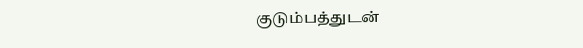குடும்பத்துடன்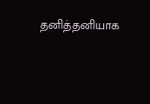தனித்தனியாக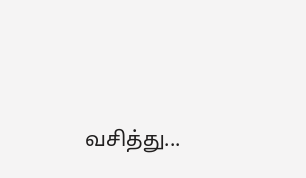வசித்து...